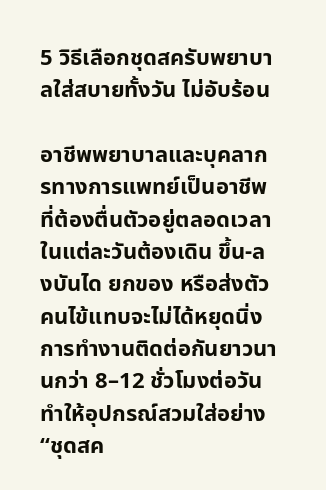5 วิธีเลือกชุดสครับพยาบาลใส่สบายทั้งวัน ไม่อับร้อน

อาชีพพยาบาลและบุคลากรทางการแพทย์เป็นอาชีพที่ต้องตื่นตัวอยู่ตลอดเวลา ในแต่ละวันต้องเดิน ขึ้น-ลงบันได ยกของ หรือส่งตัวคนไข้แทบจะไม่ได้หยุดนิ่ง การทำงานติดต่อกันยาวนานกว่า 8–12 ชั่วโมงต่อวัน ทำให้อุปกรณ์สวมใส่อย่าง “ชุดสค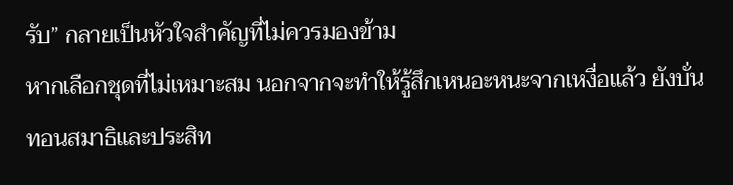รับ” กลายเป็นหัวใจสำคัญที่ไม่ควรมองข้าม
หากเลือกชุดที่ไม่เหมาะสม นอกจากจะทำให้รู้สึกเหนอะหนะจากเหงื่อแล้ว ยังบั่นทอนสมาธิและประสิท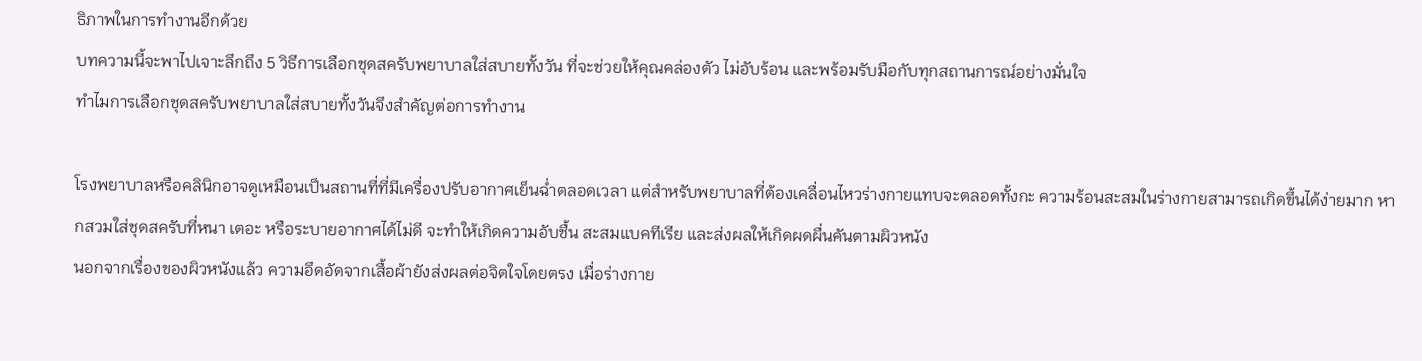ธิภาพในการทำงานอีกด้วย
บทความนี้จะพาไปเจาะลึกถึง 5 วิธีการเลือกชุดสครับพยาบาลใส่สบายทั้งวัน ที่จะช่วยให้คุณคล่องตัว ไม่อับร้อน และพร้อมรับมือกับทุกสถานการณ์อย่างมั่นใจ
ทำไมการเลือกชุดสครับพยาบาลใส่สบายทั้งวันจึงสำคัญต่อการทำงาน

โรงพยาบาลหรือคลินิกอาจดูเหมือนเป็นสถานที่ที่มีเครื่องปรับอากาศเย็นฉ่ำตลอดเวลา แต่สำหรับพยาบาลที่ต้องเคลื่อนไหวร่างกายแทบจะตลอดทั้งกะ ความร้อนสะสมในร่างกายสามารถเกิดขึ้นได้ง่ายมาก หากสวมใส่ชุดสครับที่หนา เตอะ หรือระบายอากาศได้ไม่ดี จะทำให้เกิดความอับชื้น สะสมแบคทีเรีย และส่งผลให้เกิดผดผื่นคันตามผิวหนัง
นอกจากเรื่องของผิวหนังแล้ว ความอึดอัดจากเสื้อผ้ายังส่งผลต่อจิตใจโดยตรง เมื่อร่างกาย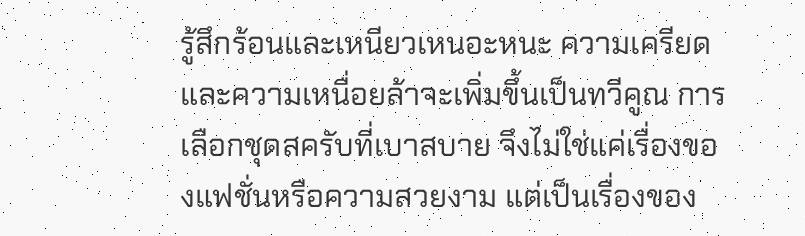รู้สึกร้อนและเหนียวเหนอะหนะ ความเครียดและความเหนื่อยล้าจะเพิ่มขึ้นเป็นทวีคูณ การเลือกชุดสครับที่เบาสบาย จึงไม่ใช่แค่เรื่องของแฟชั่นหรือความสวยงาม แต่เป็นเรื่องของ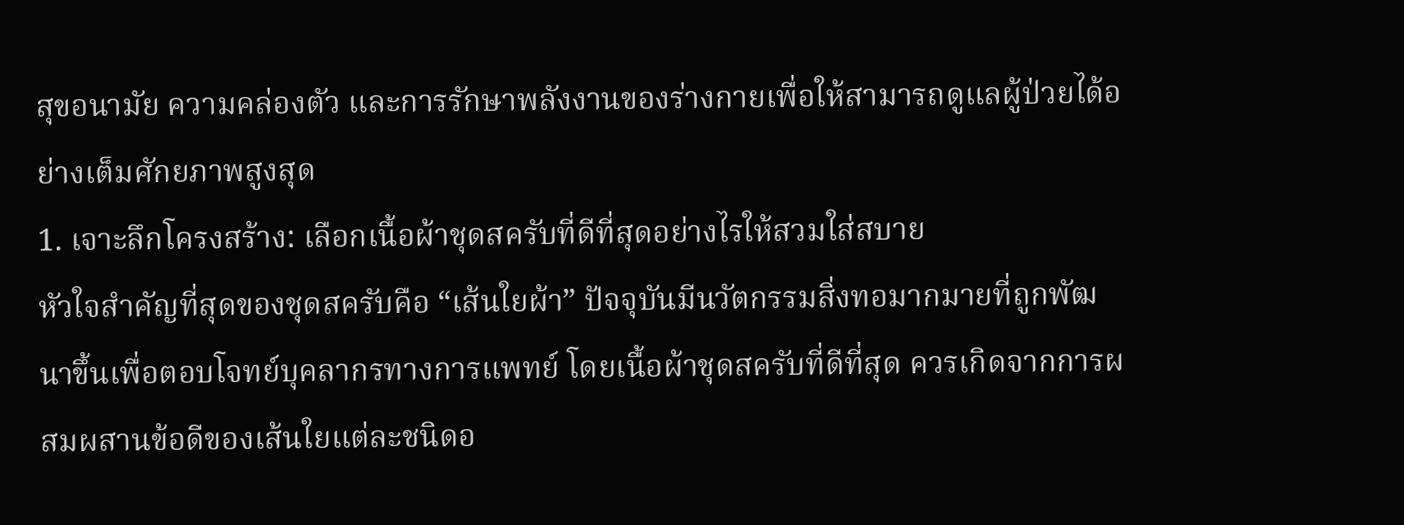สุขอนามัย ความคล่องตัว และการรักษาพลังงานของร่างกายเพื่อให้สามารถดูแลผู้ป่วยได้อย่างเต็มศักยภาพสูงสุด
1. เจาะลึกโครงสร้าง: เลือกเนื้อผ้าชุดสครับที่ดีที่สุดอย่างไรให้สวมใส่สบาย
หัวใจสำคัญที่สุดของชุดสครับคือ “เส้นใยผ้า” ปัจจุบันมีนวัตกรรมสิ่งทอมากมายที่ถูกพัฒนาขึ้นเพื่อตอบโจทย์บุคลากรทางการแพทย์ โดยเนื้อผ้าชุดสครับที่ดีที่สุด ควรเกิดจากการผสมผสานข้อดีของเส้นใยแต่ละชนิดอ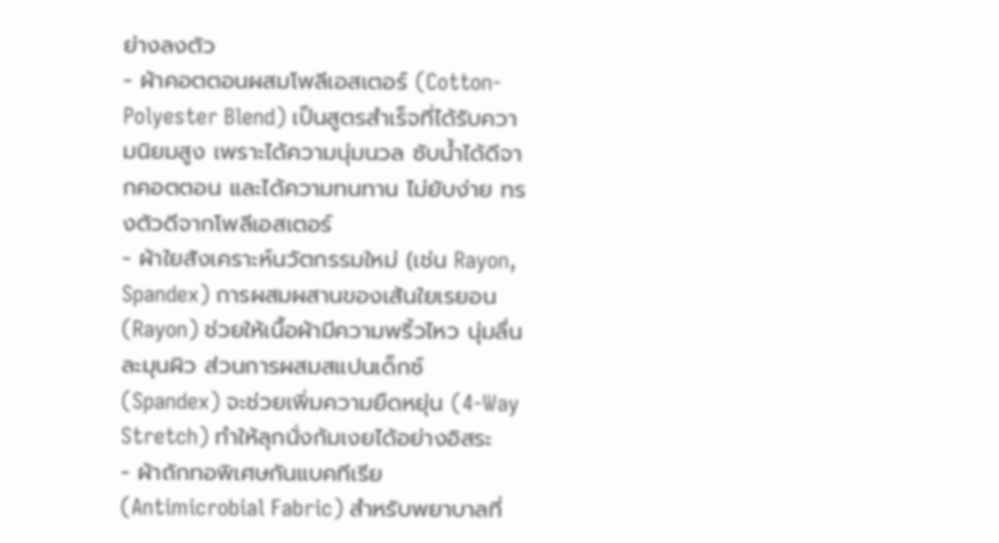ย่างลงตัว
- ผ้าคอตตอนผสมโพลีเอสเตอร์ (Cotton-Polyester Blend) เป็นสูตรสำเร็จที่ได้รับความนิยมสูง เพราะได้ความนุ่มนวล ซับน้ำได้ดีจากคอตตอน และได้ความทนทาน ไม่ยับง่าย ทรงตัวดีจากโพลีเอสเตอร์
- ผ้าใยสังเคราะห์นวัตกรรมใหม่ (เช่น Rayon, Spandex) การผสมผสานของเส้นใยเรยอน (Rayon) ช่วยให้เนื้อผ้ามีความพริ้วไหว นุ่มลื่นละมุนผิว ส่วนการผสมสแปนเด็กซ์ (Spandex) จะช่วยเพิ่มความยืดหยุ่น (4-Way Stretch) ทำให้ลุกนั่งก้มเงยได้อย่างอิสระ
- ผ้าถักทอพิเศษกันแบคทีเรีย (Antimicrobial Fabric) สำหรับพยาบาลที่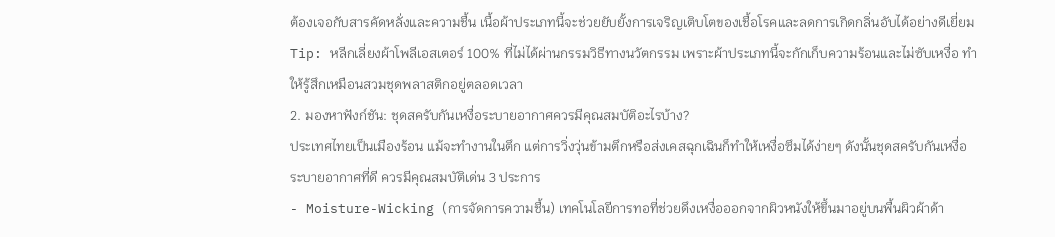ต้องเจอกับสารคัดหลั่งและความชื้น เนื้อผ้าประเภทนี้จะช่วยยับยั้งการเจริญเติบโตของเชื้อโรคและลดการเกิดกลิ่นอับได้อย่างดีเยี่ยม
Tip: หลีกเลี่ยงผ้าโพลีเอสเตอร์ 100% ที่ไม่ได้ผ่านกรรมวิธีทางนวัตกรรม เพราะผ้าประเภทนี้จะกักเก็บความร้อนและไม่ซับเหงื่อ ทำให้รู้สึกเหมือนสวมชุดพลาสติกอยู่ตลอดเวลา
2. มองหาฟังก์ชัน: ชุดสครับกันเหงื่อระบายอากาศควรมีคุณสมบัติอะไรบ้าง?
ประเทศไทยเป็นเมืองร้อน แม้จะทำงานในตึก แต่การวิ่งวุ่นข้ามตึกหรือส่งเคสฉุกเฉินก็ทำให้เหงื่อซึมได้ง่ายๆ ดังนั้นชุดสครับกันเหงื่อระบายอากาศที่ดี ควรมีคุณสมบัติเด่น 3 ประการ
- Moisture-Wicking (การจัดการความชื้น) เทคโนโลยีการทอที่ช่วยดึงเหงื่อออกจากผิวหนังให้ขึ้นมาอยู่บนพื้นผิวผ้าด้า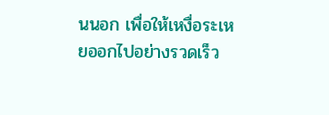นนอก เพื่อให้เหงื่อระเหยออกไปอย่างรวดเร็ว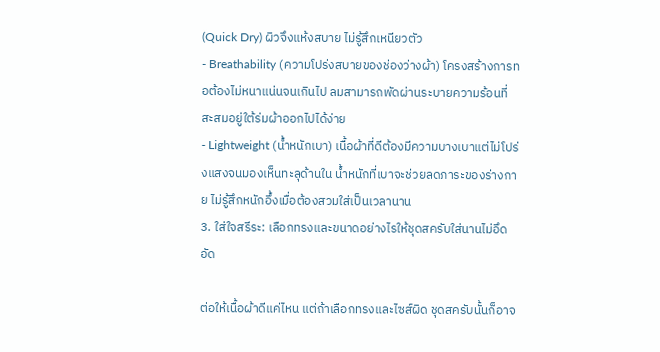(Quick Dry) ผิวจึงแห้งสบาย ไม่รู้สึกเหนียวตัว
- Breathability (ความโปร่งสบายของช่องว่างผ้า) โครงสร้างการทอต้องไม่หนาแน่นจนเกินไป ลมสามารถพัดผ่านระบายความร้อนที่สะสมอยู่ใต้ร่มผ้าออกไปได้ง่าย
- Lightweight (น้ำหนักเบา) เนื้อผ้าที่ดีต้องมีความบางเบาแต่ไม่โปร่งแสงจนมองเห็นทะลุด้านใน น้ำหนักที่เบาจะช่วยลดภาระของร่างกาย ไม่รู้สึกหนักอึ้งเมื่อต้องสวมใส่เป็นเวลานาน
3. ใส่ใจสรีระ: เลือกทรงและขนาดอย่างไรให้ชุดสครับใส่นานไม่อึดอัด

ต่อให้เนื้อผ้าดีแค่ไหน แต่ถ้าเลือกทรงและไซส์ผิด ชุดสครับนั้นก็อาจ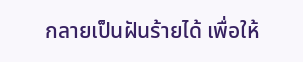กลายเป็นฝันร้ายได้ เพื่อให้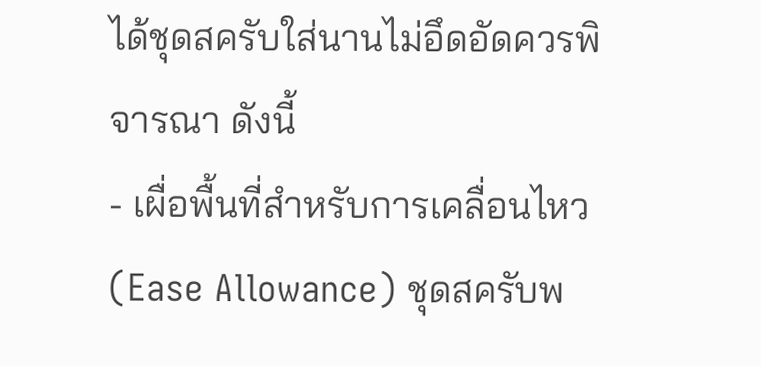ได้ชุดสครับใส่นานไม่อึดอัดควรพิจารณา ดังนี้
- เผื่อพื้นที่สำหรับการเคลื่อนไหว (Ease Allowance) ชุดสครับพ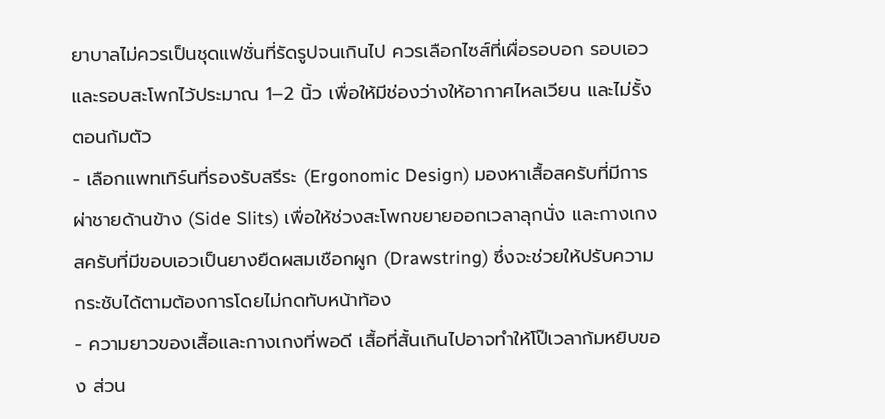ยาบาลไม่ควรเป็นชุดแฟชั่นที่รัดรูปจนเกินไป ควรเลือกไซส์ที่เผื่อรอบอก รอบเอว และรอบสะโพกไว้ประมาณ 1–2 นิ้ว เพื่อให้มีช่องว่างให้อากาศไหลเวียน และไม่รั้งตอนก้มตัว
- เลือกแพทเทิร์นที่รองรับสรีระ (Ergonomic Design) มองหาเสื้อสครับที่มีการผ่าชายด้านข้าง (Side Slits) เพื่อให้ช่วงสะโพกขยายออกเวลาลุกนั่ง และกางเกงสครับที่มีขอบเอวเป็นยางยืดผสมเชือกผูก (Drawstring) ซึ่งจะช่วยให้ปรับความกระชับได้ตามต้องการโดยไม่กดทับหน้าท้อง
- ความยาวของเสื้อและกางเกงที่พอดี เสื้อที่สั้นเกินไปอาจทำให้โป๊เวลาก้มหยิบของ ส่วน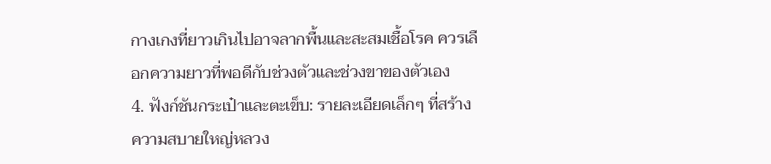กางเกงที่ยาวเกินไปอาจลากพื้นและสะสมเชื้อโรค ควรเลือกความยาวที่พอดีกับช่วงตัวและช่วงขาของตัวเอง
4. ฟังก์ชันกระเป๋าและตะเข็บ: รายละเอียดเล็กๆ ที่สร้างความสบายใหญ่หลวง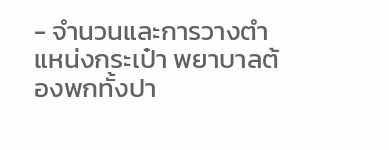- จำนวนและการวางตำแหน่งกระเป๋า พยาบาลต้องพกทั้งปา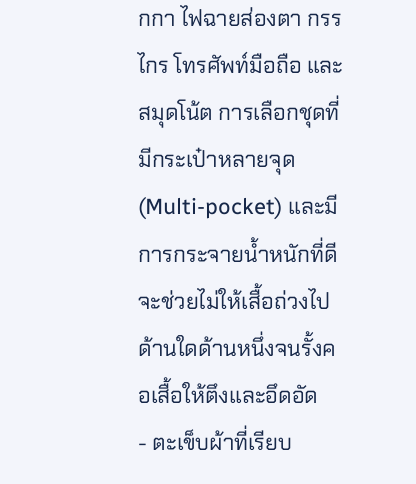กกา ไฟฉายส่องตา กรรไกร โทรศัพท์มือถือ และสมุดโน้ต การเลือกชุดที่มีกระเป๋าหลายจุด (Multi-pocket) และมีการกระจายน้ำหนักที่ดี จะช่วยไม่ให้เสื้อถ่วงไปด้านใดด้านหนึ่งจนรั้งคอเสื้อให้ตึงและอึดอัด
- ตะเข็บผ้าที่เรียบ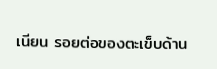เนียน รอยต่อของตะเข็บด้าน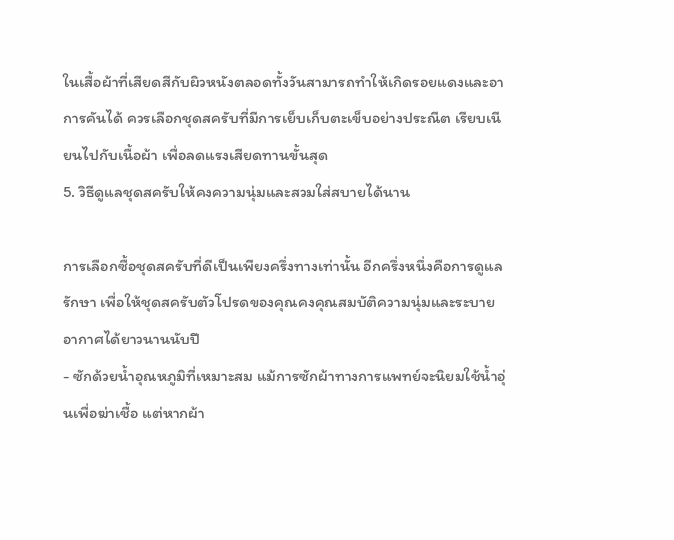ในเสื้อผ้าที่เสียดสีกับผิวหนังตลอดทั้งวันสามารถทำให้เกิดรอยแดงและอาการคันได้ ควรเลือกชุดสครับที่มีการเย็บเก็บตะเข็บอย่างประณีต เรียบเนียนไปกับเนื้อผ้า เพื่อลดแรงเสียดทานขั้นสุด
5. วิธีดูแลชุดสครับให้คงความนุ่มและสวมใส่สบายได้นาน

การเลือกซื้อชุดสครับที่ดีเป็นเพียงครึ่งทางเท่านั้น อีกครึ่งหนึ่งคือการดูแลรักษา เพื่อให้ชุดสครับตัวโปรดของคุณคงคุณสมบัติความนุ่มและระบายอากาศได้ยาวนานนับปี
- ซักด้วยน้ำอุณหภูมิที่เหมาะสม แม้การซักผ้าทางการแพทย์จะนิยมใช้น้ำอุ่นเพื่อฆ่าเชื้อ แต่หากผ้า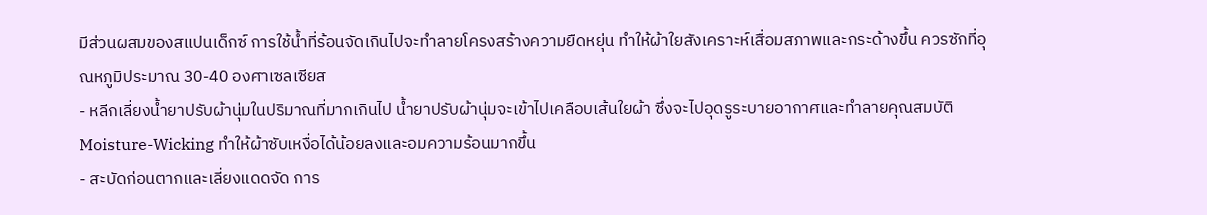มีส่วนผสมของสแปนเด็กซ์ การใช้น้ำที่ร้อนจัดเกินไปจะทำลายโครงสร้างความยืดหยุ่น ทำให้ผ้าใยสังเคราะห์เสื่อมสภาพและกระด้างขึ้น ควรซักที่อุณหภูมิประมาณ 30-40 องศาเซลเซียส
- หลีกเลี่ยงน้ำยาปรับผ้านุ่มในปริมาณที่มากเกินไป น้ำยาปรับผ้านุ่มจะเข้าไปเคลือบเส้นใยผ้า ซึ่งจะไปอุดรูระบายอากาศและทำลายคุณสมบัติ Moisture-Wicking ทำให้ผ้าซับเหงื่อได้น้อยลงและอมความร้อนมากขึ้น
- สะบัดก่อนตากและเลี่ยงแดดจัด การ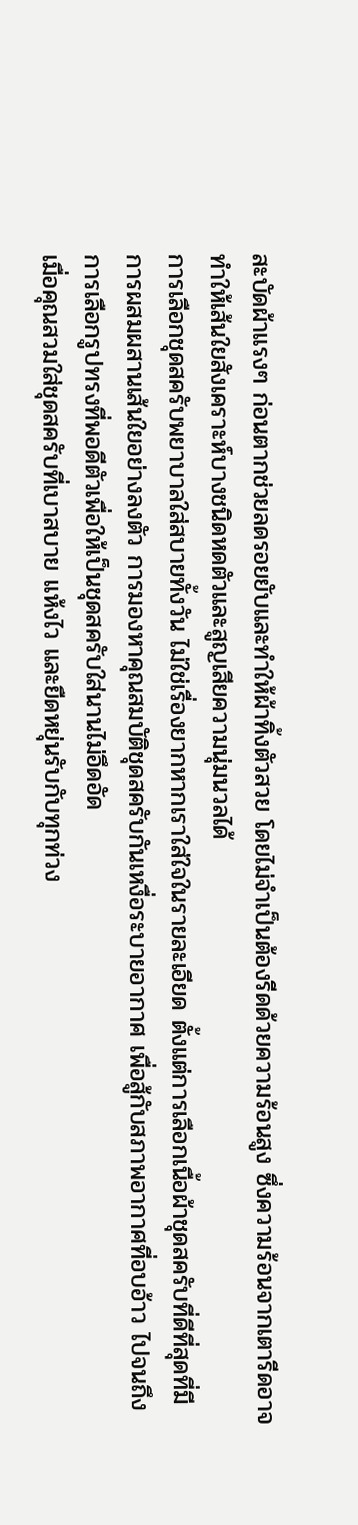สะบัดผ้าแรงๆ ก่อนตากช่วยลดรอยยับและทำให้ผ้าทิ้งตัวสวย โดยไม่จำเป็นต้องรีดด้วยความร้อนสูง ซึ่งความร้อนจากเตารีดอาจทำให้เส้นใยสังเคราะห์บางชนิดหดตัวและสูญเสียความนุ่มนวลได้
การเลือกชุดสครับพยาบาลใส่สบายทั้งวัน ไม่ใช่เรื่องยากหากเราใส่ใจในรายละเอียด ตั้งแต่การเลือกเนื้อผ้าชุดสครับที่ดีที่สุดที่มีการผสมผสานเส้นใยอย่างลงตัว การมองหาคุณสมบัติชุดสครับกันเหงื่อระบายอากาศ เพื่อสู้กับสภาพอากาศที่อบอ้าว ไปจนถึงการเลือกรูปทรงที่พอดีตัวเพื่อให้เป็นชุดสครับใส่นานไม่อึดอัด
เมื่อคุณสวมใส่ชุดสครับที่เบาสบาย แห้งไว และยืดหยุ่นรับกับทุกท่วง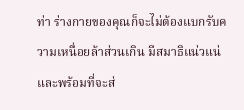ท่า ร่างกายของคุณก็จะไม่ต้องแบกรับความเหนื่อยล้าส่วนเกิน มีสมาธิแน่วแน่ และพร้อมที่จะส่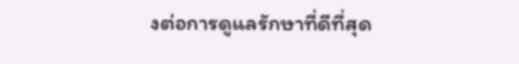งต่อการดูแลรักษาที่ดีที่สุด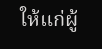ให้แก่ผู้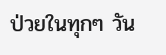ป่วยในทุกๆ วัน